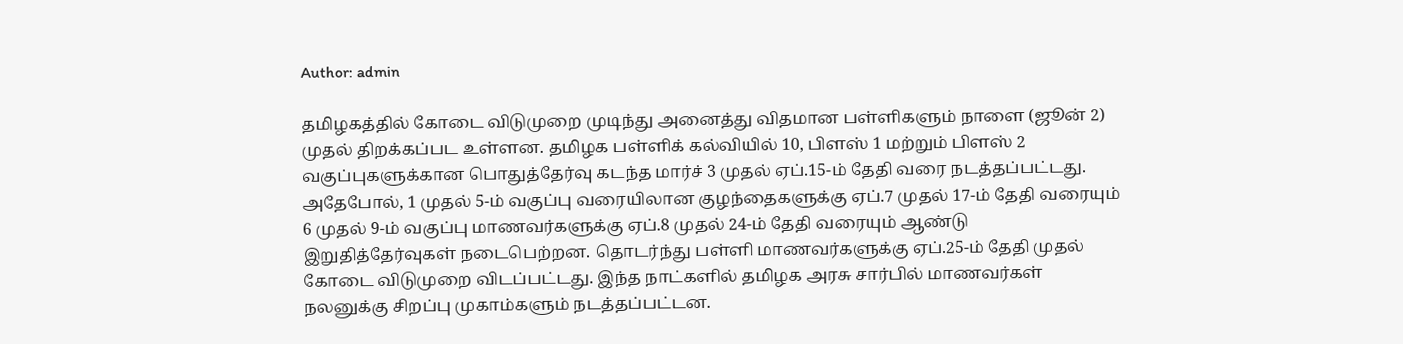Author: admin

தமிழகத்தில் கோடை விடுமுறை முடிந்து அனைத்து விதமான பள்ளிகளும் நாளை (ஜூன் 2) முதல் திறக்கப்பட உள்ளன. தமிழக பள்ளிக் கல்வியில் 10, பிளஸ் 1 மற்றும் பிளஸ் 2 வகுப்புகளுக்கான பொதுத்தேர்வு கடந்த மார்ச் 3 முதல் ஏப்.15-ம் தேதி வரை நடத்தப்பட்டது. அதேபோல், 1 முதல் 5-ம் வகுப்பு வரையிலான குழந்தைகளுக்கு ஏப்.7 முதல் 17-ம் தேதி வரையும் 6 முதல் 9-ம் வகுப்பு மாணவர்களுக்கு ஏப்.8 முதல் 24-ம் தேதி வரையும் ஆண்டு இறுதித்தேர்வுகள் நடைபெற்றன. தொடர்ந்து பள்ளி மாணவர்களுக்கு ஏப்.25-ம் தேதி முதல் கோடை விடுமுறை விடப்பட்டது. இந்த நாட்களில் தமிழக அரசு சார்பில் மாணவர்கள் நலனுக்கு சிறப்பு முகாம்களும் நடத்தப்பட்டன.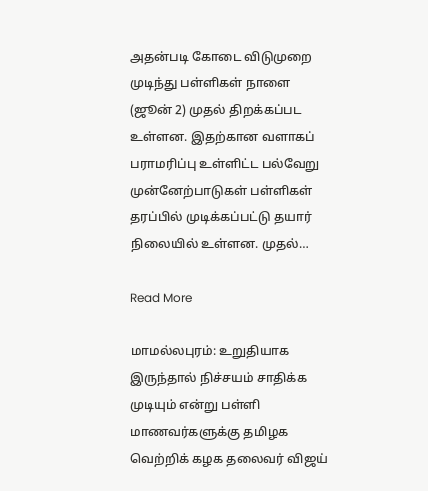அதன்படி கோடை விடுமுறை முடிந்து பள்ளிகள் நாளை (ஜூன் 2) முதல் திறக்கப்பட உள்ளன. இதற்கான வளாகப் பராமரிப்பு உள்ளிட்ட பல்வேறு முன்னேற்பாடுகள் பள்ளிகள் தரப்பில் முடிக்கப்பட்டு தயார் நிலையில் உள்ளன. முதல்…

Read More

மாமல்லபுரம்: உறுதியாக இருந்தால் நிச்சயம் சாதிக்க முடியும் என்று பள்ளி மாணவர்களுக்கு தமிழக வெற்றிக் கழக தலைவர் விஜய்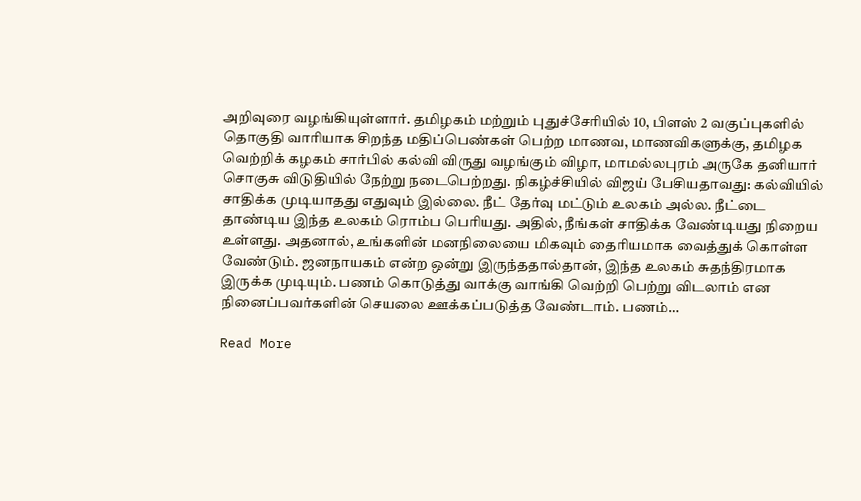அறிவுரை வழங்கியுள்ளார். தமிழகம் மற்றும் புதுச்சேரியில் 10, பிளஸ் 2 வகுப்புகளில் தொகுதி வாரியாக சிறந்த மதிப்பெண்கள் பெற்ற மாணவ, மாணவிகளுக்கு, தமிழக வெற்றிக் கழகம் சார்பில் கல்வி விருது வழங்கும் விழா, மாமல்லபுரம் அருகே தனியார் சொகுசு விடுதியில் நேற்று நடைபெற்றது. நிகழ்ச்சியில் விஜய் பேசியதாவது: கல்வியில் சாதிக்க முடியாதது எதுவும் இல்லை. நீட் தேர்வு மட்டும் உலகம் அல்ல. நீட்டை தாண்டிய இந்த உலகம் ரொம்ப பெரியது. அதில், நீங்கள் சாதிக்க வேண்டியது நிறைய உள்ளது. அதனால், உங்களின் மனநிலையை மிகவும் தைரியமாக வைத்துக் கொள்ள வேண்டும். ஜனநாயகம் என்ற ஒன்று இருந்ததால்தான், இந்த உலகம் சுதந்திரமாக இருக்க முடியும். பணம் கொடுத்து வாக்கு வாங்கி வெற்றி பெற்று விடலாம் என நினைப்பவர்களின் செயலை ஊக்கப்படுத்த வேண்டாம். பணம்…

Read More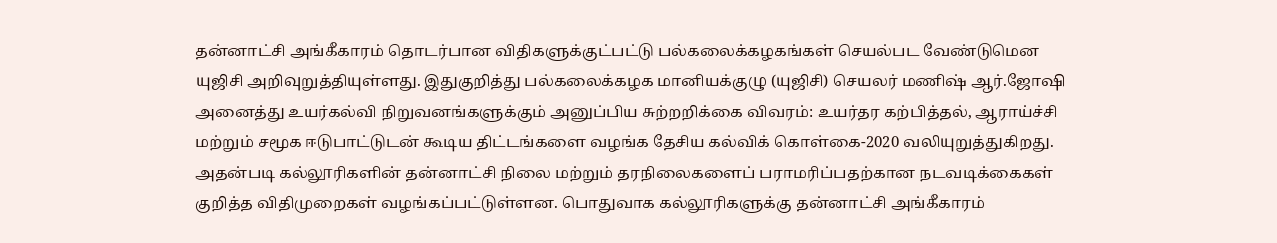தன்னாட்சி அங்கீகாரம் தொடர்பான விதிகளுக்குட்பட்டு பல்கலைக்கழகங்கள் செயல்பட வேண்டுமென யுஜிசி அறிவுறுத்தியுள்ளது. இதுகுறித்து பல்கலைக்கழக மானியக்குழு (யுஜிசி) செயலர் மணிஷ் ஆர்.ஜோஷி அனைத்து உயர்கல்வி நிறுவனங்களுக்கும் அனுப்பிய சுற்றறிக்கை விவரம்: உயர்தர கற்பித்தல், ஆராய்ச்சி மற்றும் சமூக ஈடுபாட்டுடன் கூடிய திட்டங்களை வழங்க தேசிய கல்விக் கொள்கை-2020 வலியுறுத்துகிறது. அதன்படி கல்லூரிகளின் தன்னாட்சி நிலை மற்றும் தரநிலைகளைப் பராமரிப்பதற்கான நடவடிக்கைகள் குறித்த விதிமுறைகள் வழங்கப்பட்டுள்ளன. பொதுவாக கல்லூரிகளுக்கு தன்னாட்சி அங்கீகாரம்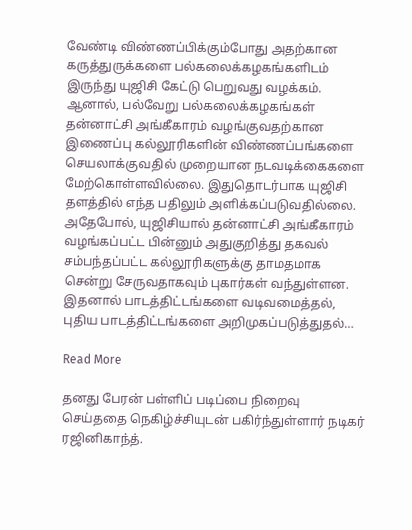வேண்டி விண்ணப்பிக்கும்போது அதற்கான கருத்துருக்களை பல்கலைக்கழகங்களிடம் இருந்து யுஜிசி கேட்டு பெறுவது வழக்கம். ஆனால், பல்வேறு பல்கலைக்கழகங்கள் தன்னாட்சி அங்கீகாரம் வழங்குவதற்கான இணைப்பு கல்லூரிகளின் விண்ணப்பங்களை செயலாக்குவதில் முறையான நடவடிக்கைகளை மேற்கொள்ளவில்லை. இதுதொடர்பாக யுஜிசி தளத்தில் எந்த பதிலும் அளிக்கப்படுவதில்லை. அதேபோல், யுஜிசியால் தன்னாட்சி அங்கீகாரம் வழங்கப்பட்ட பின்னும் அதுகுறித்து தகவல் சம்பந்தப்பட்ட கல்லூரிகளுக்கு தாமதமாக சென்று சேருவதாகவும் புகார்கள் வந்துள்ளன. இதனால் பாடத்திட்டங்களை வடிவமைத்தல், புதிய பாடத்திட்டங்களை அறிமுகப்படுத்துதல்…

Read More

தனது பேரன் பள்ளிப் படிப்பை நிறைவு செய்ததை நெகிழ்ச்சியுடன் பகிர்ந்துள்ளார் நடிகர் ரஜினிகாந்த்.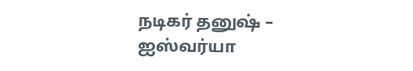நடிகர் தனுஷ் – ஐஸ்வர்யா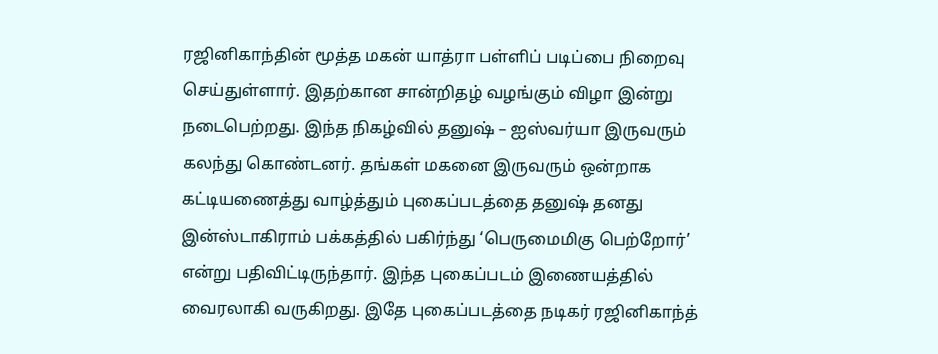ரஜினிகாந்தின் மூத்த மகன் யாத்ரா பள்ளிப் படிப்பை நிறைவு செய்துள்ளார். இதற்கான சான்றிதழ் வழங்கும் விழா இன்று நடைபெற்றது. இந்த நிகழ்வில் தனுஷ் – ஐஸ்வர்யா இருவரும் கலந்து கொண்டனர். தங்கள் மகனை இருவரும் ஒன்றாக கட்டியணைத்து வாழ்த்தும் புகைப்படத்தை தனுஷ் தனது இன்ஸ்டாகிராம் பக்கத்தில் பகிர்ந்து ‘பெருமைமிகு பெற்றோர்’ என்று பதிவிட்டிருந்தார். இந்த புகைப்படம் இணையத்தில் வைரலாகி வருகிறது. இதே புகைப்படத்தை நடிகர் ரஜினிகாந்த்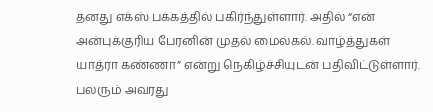தனது எக்ஸ் பக்கத்தில் பகிர்ந்துள்ளார். அதில் “என் அன்புக்குரிய பேரனின் முதல் மைல்கல். வாழ்த்துகள் யாத்ரா கண்ணா” என்று நெகிழ்ச்சியுடன் பதிவிட்டுள்ளார். பலரும் அவரது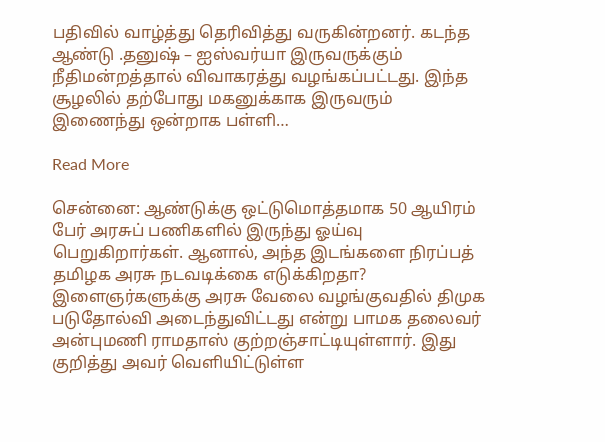பதிவில் வாழ்த்து தெரிவித்து வருகின்றனர். கடந்த ஆண்டு .தனுஷ் – ஐஸ்வர்யா இருவருக்கும் நீதிமன்றத்தால் விவாகரத்து வழங்கப்பட்டது. இந்த சூழலில் தற்போது மகனுக்காக இருவரும் இணைந்து ஒன்றாக பள்ளி…

Read More

சென்னை: ஆண்டுக்கு ஒட்டுமொத்தமாக 50 ஆயிரம் பேர் அரசுப் பணிகளில் இருந்து ஓய்வு பெறுகிறார்கள். ஆனால், அந்த இடங்களை நிரப்பத் தமிழக அரசு நடவடிக்கை எடுக்கிறதா? இளைஞர்களுக்கு அரசு வேலை வழங்குவதில் திமுக படுதோல்வி அடைந்துவிட்டது என்று பாமக தலைவர் அன்புமணி ராமதாஸ் குற்றஞ்சாட்டியுள்ளார். இது குறித்து அவர் வெளியிட்டுள்ள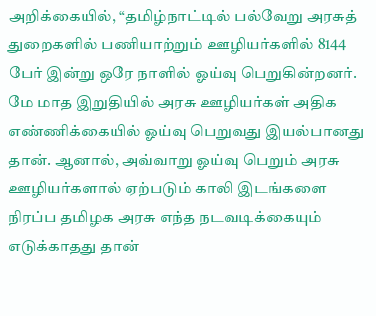அறிக்கையில், “தமிழ்நாட்டில் பல்வேறு அரசுத் துறைகளில் பணியாற்றும் ஊழியர்களில் 8144 பேர் இன்று ஒரே நாளில் ஓய்வு பெறுகின்றனர். மே மாத இறுதியில் அரசு ஊழியர்கள் அதிக எண்ணிக்கையில் ஓய்வு பெறுவது இயல்பானது தான். ஆனால், அவ்வாறு ஓய்வு பெறும் அரசு ஊழியர்களால் ஏற்படும் காலி இடங்களை நிரப்ப தமிழக அரசு எந்த நடவடிக்கையும் எடுக்காதது தான்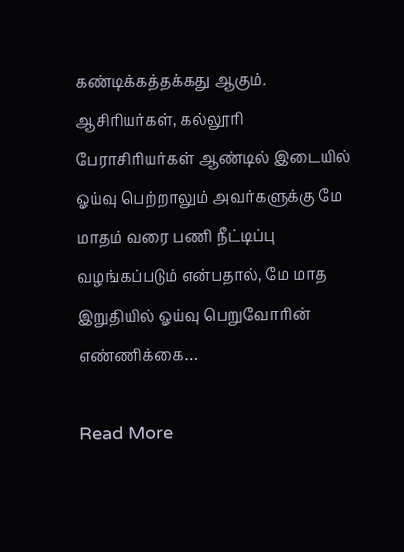கண்டிக்கத்தக்கது ஆகும். ஆசிரியர்கள், கல்லூரி பேராசிரியர்கள் ஆண்டில் இடையில் ஓய்வு பெற்றாலும் அவர்களுக்கு மே மாதம் வரை பணி நீட்டிப்பு வழங்கப்படும் என்பதால், மே மாத இறுதியில் ஓய்வு பெறுவோரின் எண்ணிக்கை…

Read More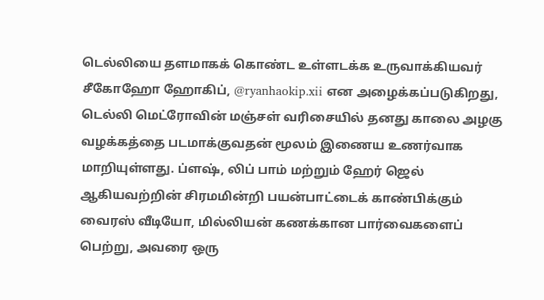டெல்லியை தளமாகக் கொண்ட உள்ளடக்க உருவாக்கியவர் சீகோஹோ ஹோகிப், @ryanhaokip.xii என அழைக்கப்படுகிறது, டெல்லி மெட்ரோவின் மஞ்சள் வரிசையில் தனது காலை அழகு வழக்கத்தை படமாக்குவதன் மூலம் இணைய உணர்வாக மாறியுள்ளது. ப்ளஷ், லிப் பாம் மற்றும் ஹேர் ஜெல் ஆகியவற்றின் சிரமமின்றி பயன்பாட்டைக் காண்பிக்கும் வைரஸ் வீடியோ, மில்லியன் கணக்கான பார்வைகளைப் பெற்று, அவரை ஒரு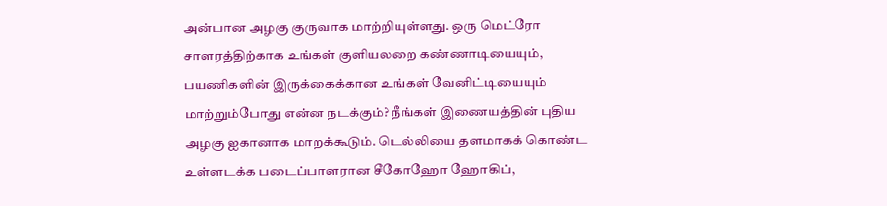அன்பான அழகு குருவாக மாற்றியுள்ளது. ஒரு மெட்ரோ சாளரத்திற்காக உங்கள் குளியலறை கண்ணாடியையும், பயணிகளின் இருக்கைக்கான உங்கள் வேனிட்டியையும் மாற்றும்போது என்ன நடக்கும்? நீங்கள் இணையத்தின் புதிய அழகு ஐகானாக மாறக்கூடும். டெல்லியை தளமாகக் கொண்ட உள்ளடக்க படைப்பாளரான சீகோஹோ ஹோகிப்,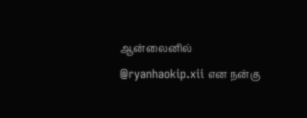ஆன்லைனில் @ryanhaokip.xii என நன்கு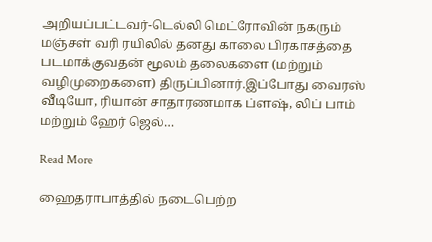அறியப்பட்டவர்-டெல்லி மெட்ரோவின் நகரும் மஞ்சள் வரி ரயிலில் தனது காலை பிரகாசத்தை படமாக்குவதன் மூலம் தலைகளை (மற்றும் வழிமுறைகளை) திருப்பினார்.இப்போது வைரஸ் வீடியோ, ரியான் சாதாரணமாக ப்ளஷ், லிப் பாம் மற்றும் ஹேர் ஜெல்…

Read More

ஹைதராபாத்தில் நடைபெற்ற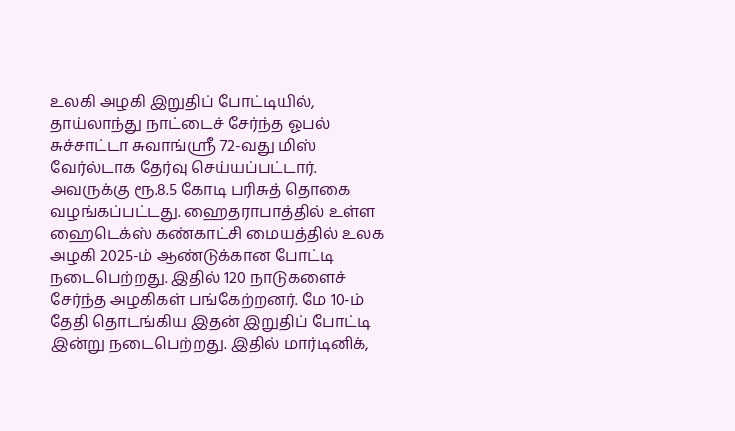உலகி அழகி இறுதிப் போட்டியில், தாய்லாந்து நாட்டைச் சேர்ந்த ஓபல் சுச்சாட்டா சுவாங்ஸ்ரீ 72-வது மிஸ் வேர்ல்டாக தேர்வு செய்யப்பட்டார். அவருக்கு ரூ.8.5 கோடி பரிசுத் தொகை வழங்கப்பட்டது. ஹைதராபாத்தில் உள்ள ஹைடெக்ஸ் கண்காட்சி மையத்தில் உலக அழகி 2025-ம் ஆண்டுக்கான போட்டி நடைபெற்றது. இதில் 120 நாடுகளைச் சேர்ந்த அழகிகள் பங்கேற்றனர். மே 10-ம் தேதி தொடங்கிய இதன் இறுதிப் போட்டி இன்று நடைபெற்றது. இதில் மார்டினிக்,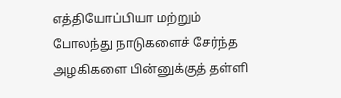எத்தியோப்பியா மற்றும் போலந்து நாடுகளைச் சேர்ந்த அழகிகளை பின்னுக்குத் தள்ளி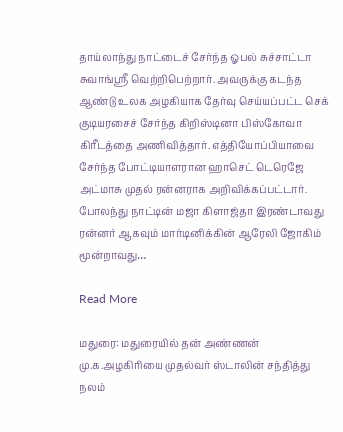தாய்லாந்து நாட்டைச் சேர்ந்த ஓபல் சுச்சாட்டா சுவாங்ஸ்ரீ வெற்றிபெற்றார். அவருக்கு கடந்த ஆண்டு உலக அழகியாக தேர்வு செய்யப்பட்ட செக் குடியரசைச் சேர்ந்த கிறிஸ்டினா பிஸ்கோவா கிரீடத்தை அணிவித்தார். எத்தியோப்பியாவை சேர்ந்த போட்டியாளரான ஹாசெட் டெரெஜே அட்மாசு முதல் ரன்னராக அறிவிக்கப்பட்டார். போலந்து நாட்டின் மஜா கிளாஜ்தா இரண்டாவது ரன்னர் ஆகவும் மார்டினிக்கின் ஆரேலி ஜோகிம் மூன்றாவது…

Read More

மதுரை: மதுரையில் தன் அண்ணன் மு.க.அழகிரியை முதல்வர் ஸ்டாலின் சந்தித்து நலம்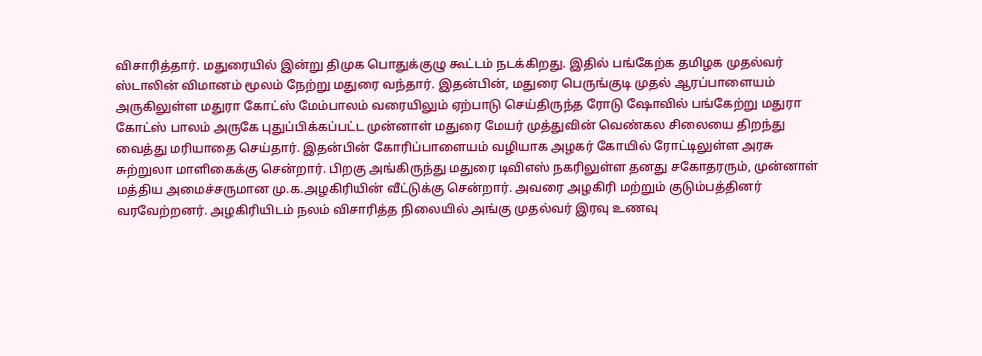விசாரித்தார். மதுரையில் இன்று திமுக பொதுக்குழு கூட்டம் நடக்கிறது. இதில் பங்கேற்க தமிழக முதல்வர் ஸ்டாலின் விமானம் மூலம் நேற்று மதுரை வந்தார். இதன்பின், மதுரை பெருங்குடி முதல் ஆரப்பாளையம் அருகிலுள்ள மதுரா கோட்ஸ் மேம்பாலம் வரையிலும் ஏற்பாடு செய்திருந்த ரோடு ஷோவில் பங்கேற்று மதுரா கோட்ஸ் பாலம் அருகே புதுப்பிக்கப்பட்ட முன்னாள் மதுரை மேயர் முத்துவின் வெண்கல சிலையை திறந்து வைத்து மரியாதை செய்தார். இதன்பின் கோரிப்பாளையம் வழியாக அழகர் கோயில் ரோட்டிலுள்ள அரசு சுற்றுலா மாளிகைக்கு சென்றார். பிறகு அங்கிருந்து மதுரை டிவிஎஸ் நகரிலுள்ள தனது சகோதரரும், முன்னாள் மத்திய அமைச்சருமான மு.க.அழகிரியின் வீட்டுக்கு சென்றார். அவரை அழகிரி மற்றும் குடும்பத்தினர் வரவேற்றனர். அழகிரியிடம் நலம் விசாரித்த நிலையில் அங்கு முதல்வர் இரவு உணவு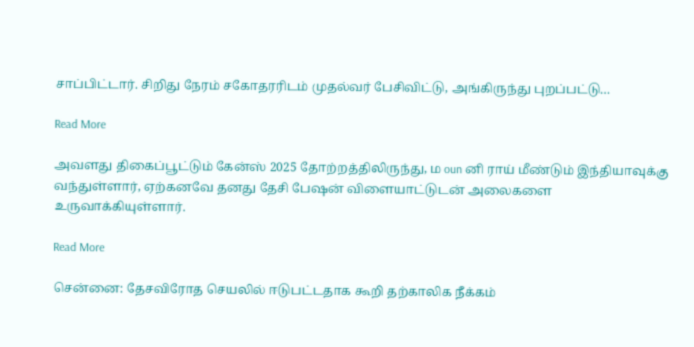சாப்பிட்டார். சிறிது நேரம் சகோதரரிடம் முதல்வர் பேசிவிட்டு, அங்கிருந்து புறப்பட்டு…

Read More

அவளது திகைப்பூட்டும் கேன்ஸ் 2025 தோற்றத்திலிருந்து, ம oun னி ராய் மீண்டும் இந்தியாவுக்கு வந்துள்ளார், ஏற்கனவே தனது தேசி பேஷன் விளையாட்டுடன் அலைகளை உருவாக்கியுள்ளார்.

Read More

சென்னை: தேசவிரோத செயலில் ஈடுபட்டதாக கூறி தற்காலிக நீக்கம்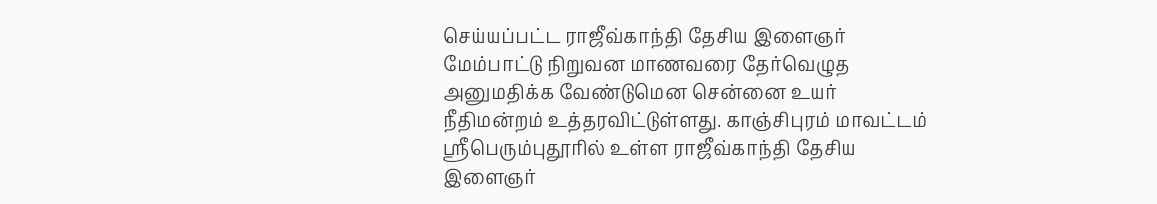செய்யப்பட்ட ராஜீவ்காந்தி தேசிய இளைஞர் மேம்பாட்டு நிறுவன மாணவரை தேர்வெழுத அனுமதிக்க வேண்டுமென சென்னை உயர் நீதிமன்றம் உத்தரவிட்டுள்ளது. காஞ்சிபுரம் மாவட்டம் ஶ்ரீபெரும்புதூரில் உள்ள ராஜீவ்காந்தி தேசிய இளைஞர்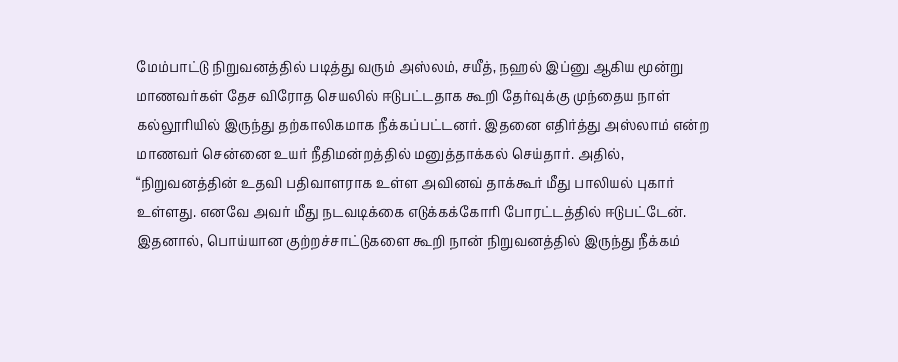மேம்பாட்டு நிறுவனத்தில் படித்து வரும் அஸ்லம், சயீத், நஹல் இப்னு ஆகிய மூன்று மாணவர்கள் தேச விரோத செயலில் ஈடுபட்டதாக கூறி தேர்வுக்கு முந்தைய நாள் கல்லூரியில் இருந்து தற்காலிகமாக நீக்கப்பட்டனர். இதனை எதிர்த்து அஸ்லாம் என்ற மாணவர் சென்னை உயர் நீதிமன்றத்தில் மனுத்தாக்கல் செய்தார். அதில், “நிறுவனத்தின் உதவி பதிவாளராக உள்ள அவினவ் தாக்கூர் மீது பாலியல் புகார் உள்ளது. எனவே அவர் மீது நடவடிக்கை எடுக்கக்கோரி போரட்டத்தில் ஈடுபட்டேன். இதனால், பொய்யான குற்றச்சாட்டுகளை கூறி நான் நிறுவனத்தில் இருந்து நீக்கம்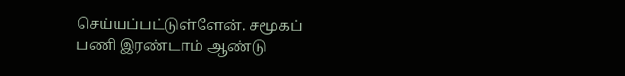செய்யப்பட்டுள்ளேன். சமூகப் பணி இரண்டாம் ஆண்டு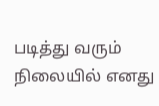படித்து வரும் நிலையில் எனது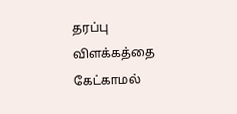தரப்பு விளக்கத்தை கேட்காமல்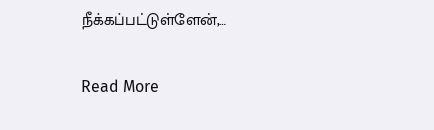நீக்கப்பட்டுள்ளேன்,…

Read More